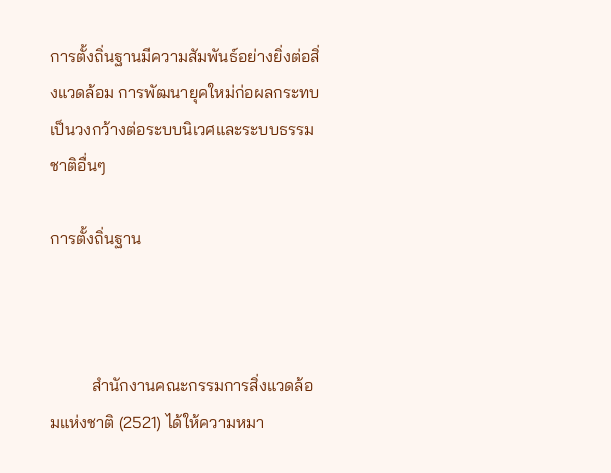การตั้งถิ่นฐานมีความสัมพันธ์อย่างยิ่งต่อสิ่งแวดล้อม การพัฒนายุคใหม่ก่อผลกระทบเป็นวงกว้างต่อระบบนิเวศและระบบธรรมชาติอื่นๆ

การตั้งถิ่นฐาน



          สำนักงานคณะกรรมการสิ่งแวดล้อมแห่งชาติ (2521) ได้ให้ความหมา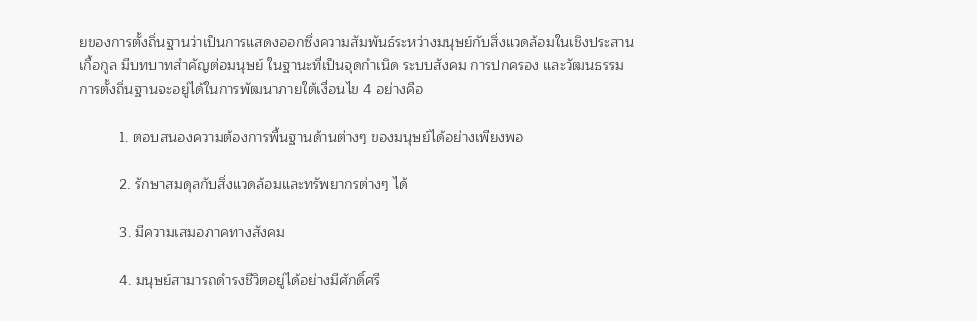ยของการตั้งถิ่นฐานว่าเป็นการแสดงออกซึ่งความสัมพันธ์ระหว่างมนุษย์กับสิ่งแวดล้อมในเชิงประสานเกื้อกูล มีบทบาทสำคัญต่อมนุษย์ ในฐานะที่เป็นจุดกำเนิด ระบบสังคม การปกครอง และวัฒนธรรม การตั้งถิ่นฐานจะอยู่ได้ในการพัฒนาภายใต้เงื่อนไข 4 อย่างคือ

          1. ตอบสนองความต้องการพื้นฐานด้านต่างๆ ของมนุษย์ได้อย่างเพียงพอ

          2. รักษาสมดุลกับสิ่งแวดล้อมและทรัพยากรต่างๆ ได้

          3. มีความเสมอภาคทางสังคม

          4. มนุษย์สามารถดำรงชีวิตอยู่ได้อย่างมีศักดิ์ศรี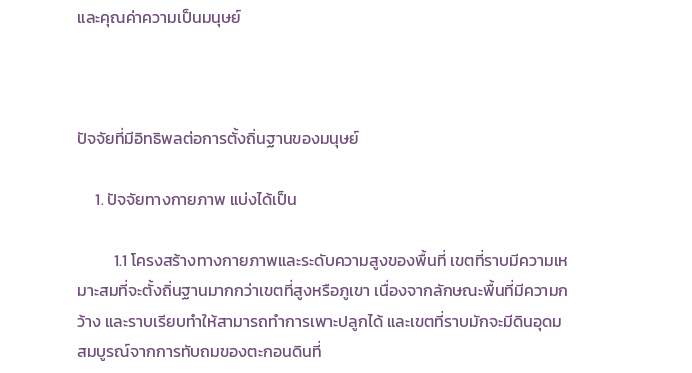และคุณค่าความเป็นมนุษย์



ปัจจัยที่มีอิทธิพลต่อการตั้งถิ่นฐานของมนุษย์

     1. ปัจจัยทางกายภาพ แบ่งได้เป็น

          1.1 โครงสร้างทางกายภาพและระดับความสูงของพื้นที่ เขตที่ราบมีความเหมาะสมที่จะตั้งถิ่นฐานมากกว่าเขตที่สูงหรือภูเขา เนื่องจากลักษณะพื้นที่มีความกว้าง และราบเรียบทำให้สามารถทำการเพาะปลูกได้ และเขตที่ราบมักจะมีดินอุดมสมบูรณ์จากการทับถมของตะกอนดินที่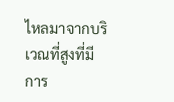ไหลมาจากบริเวณที่สูงที่มีการ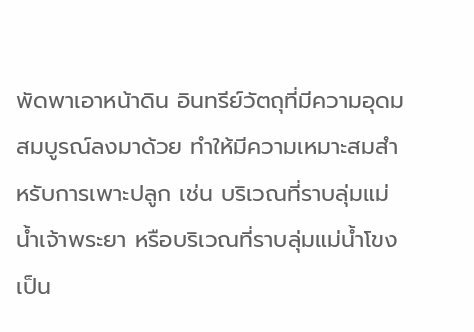พัดพาเอาหน้าดิน อินทรีย์วัตถุที่มีความอุดมสมบูรณ์ลงมาด้วย ทำให้มีความเหมาะสมสำหรับการเพาะปลูก เช่น บริเวณที่ราบลุ่มแม่น้ำเจ้าพระยา หรือบริเวณที่ราบลุ่มแม่น้ำโขง เป็น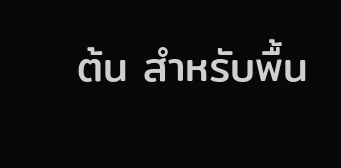ต้น สำหรับพื้น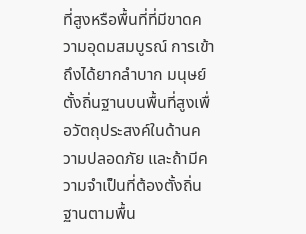ที่สูงหรือพื้นที่ที่มีขาดความอุดมสมบูรณ์ การเข้าถึงได้ยากลำบาก มนุษย์ตั้งถิ่นฐานบนพื้นที่สูงเพื่อวัตถุประสงค์ในด้านความปลอดภัย และถ้ามีความจำเป็นที่ต้องตั้งถิ่นฐานตามพื้น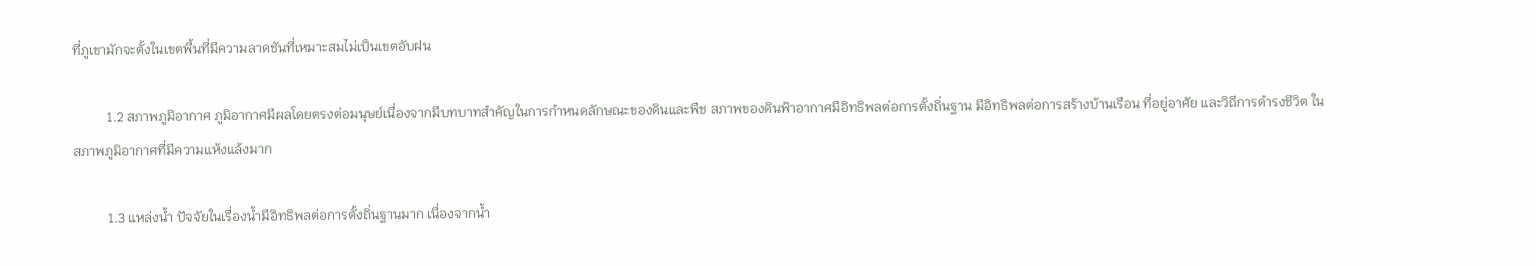ที่ภูเขามักจะตั้งในเขตพื้นที่มีความลาดชันที่เหมาะสมไม่เป็นเขตอับฝน

          1.2 สภาพภูมิอากาศ ภูมิอากาศมีผลโดยตรงต่อมนุษย์เนื่องจากมีบทบาทสำคัญในการกำหนดลักษณะของดินและพืช สภาพของดินฟ้าอากาศมีอิทธิพลต่อการตั้งถิ่นฐาน มีอิทธิพลต่อการสร้างบ้านเรือน ที่อยู่อาศัย และวิถีการดำรงชีวิต ในสภาพภูมิอากาศที่มีความแห้งแล้งมาก

          1.3 แหล่งน้ำ ปัจจัยในเรื่องน้ำมีอิทธิพลต่อการตั้งถิ่นฐานมาก เนื่องจากน้ำ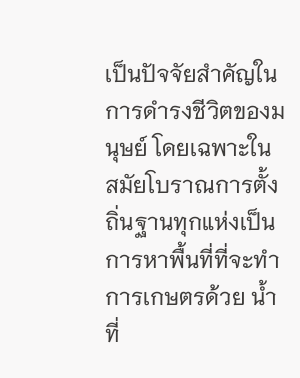เป็นปัจจัยสำคัญในการดำรงชีวิตของมนุษย์ โดยเฉพาะในสมัยโบราณการตั้งถิ่นฐานทุกแห่งเป็นการหาพื้นที่ที่จะทำการเกษตรด้วย น้ำที่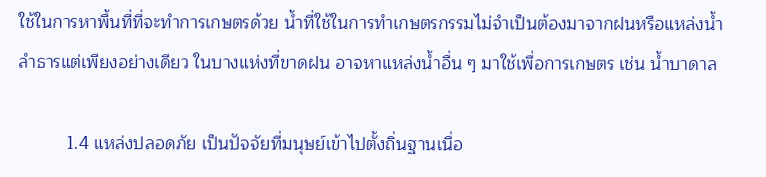ใช้ในการหาพื้นที่ที่จะทำการเกษตรด้วย น้ำที่ใช้ในการทำเกษตรกรรมไม่จำเป็นต้องมาจากฝนหรือแหล่งน้ำลำธารแต่เพียงอย่างเดียว ในบางแห่งที่ขาดฝน อาจหาแหล่งน้ำอื่น ๆ มาใช้เพื่อการเกษตร เช่น น้ำบาดาล

          1.4 แหล่งปลอดภัย เป็นปัจจัยที่มนุษย์เข้าไปตั้งถิ่นฐานเนื่อ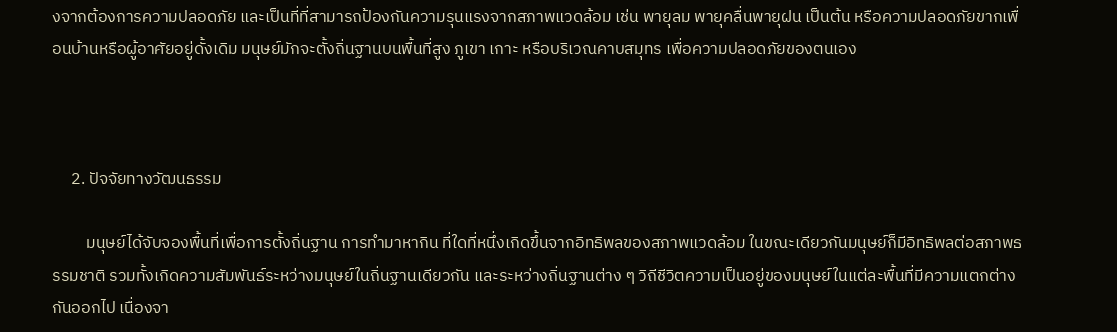งจากต้องการความปลอดภัย และเป็นที่ที่สามารถป้องกันความรุนแรงจากสภาพแวดล้อม เช่น พายุลม พายุคลื่นพายุฝน เป็นต้น หรือความปลอดภัยขากเพื่อนบ้านหรือผู้อาศัยอยู่ดั้งเดิม มนุษย์มักจะตั้งถิ่นฐานบนพื้นที่สูง ภูเขา เกาะ หรือบริเวณคาบสมุทร เพื่อความปลอดภัยของตนเอง



     2. ปัจจัยทางวัฒนธรรม

         มนุษย์ได้จับจองพื้นที่เพื่อการตั้งถิ่นฐาน การทำมาหากิน ที่ใดที่หนึ่งเกิดขึ้นจากอิทธิพลของสภาพแวดล้อม ในขณะเดียวกันมนุษย์ก็มีอิทธิพลต่อสภาพธรรมชาติ รวมทั้งเกิดความสัมพันธ์ระหว่างมนุษย์ในถิ่นฐานเดียวกัน และระหว่างถิ่นฐานต่าง ๆ วิถีชีวิตความเป็นอยู่ของมนุษย์ในแต่ละพื้นที่มีความแตกต่างกันออกไป เนื่องจา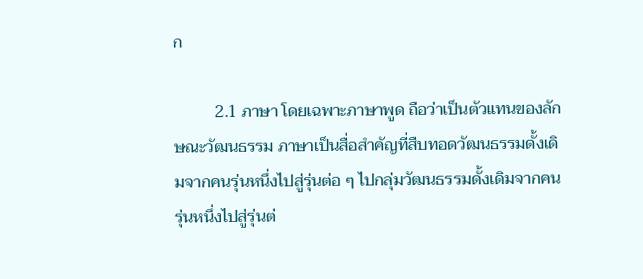ก

          2.1 ภาษา โดยเฉพาะภาษาพูด ถือว่าเป็นตัวแทนของลักษณะวัฒนธรรม ภาษาเป็นสื่อสำคัญที่สืบทอดวัฒนธรรมดั้งเดิมจากคนรุ่นหนึ่งไปสู่รุ่นต่อ ๆ ไปกลุ่มวัฒนธรรมดั้งเดิมจากคนรุ่นหนึ่งไปสู่รุ่นต่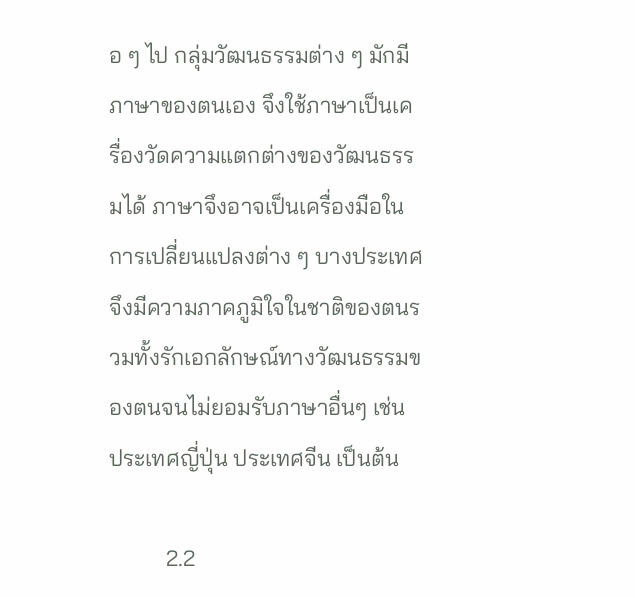อ ๆ ไป กลุ่มวัฒนธรรมต่าง ๆ มักมีภาษาของตนเอง จึงใช้ภาษาเป็นเครื่องวัดความแตกต่างของวัฒนธรรมได้ ภาษาจึงอาจเป็นเครื่องมือในการเปลี่ยนแปลงต่าง ๆ บางประเทศจึงมีความภาคภูมิใจในชาติของตนรวมทั้งรักเอกลักษณ์ทางวัฒนธรรมของตนจนไม่ยอมรับภาษาอื่นๆ เช่น ประเทศญี่ปุ่น ประเทศจีน เป็นต้น

          2.2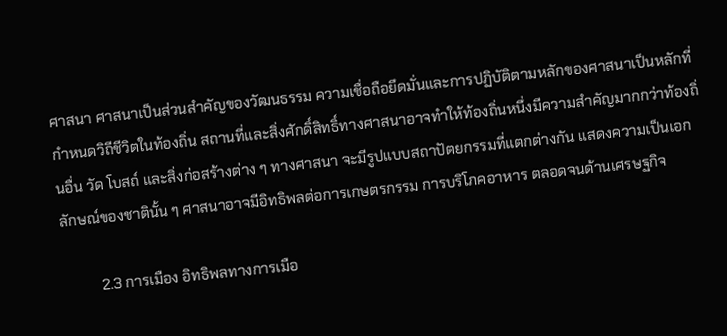ศาสนา ศาสนาเป็นส่วนสำคัญของวัฒนธรรม ความเชื่อถือยึดมั่นและการปฏิบัติตามหลักของศาสนาเป็นหลักที่กำหนดวิถีชีวิตในท้องถิ่น สถานที่และสิ่งศักดิ์สิทธิ์ทางศาสนาอาจทำให้ท้องถิ่นหนึ่งมีความสำคัญมากกว่าท้องถิ่นอื่น วัด โบสถ์ และสิ่งก่อสร้างต่าง ๆ ทางศาสนา จะมีรูปแบบสถาปัตยกรรมที่แตกต่างกัน แสดงความเป็นเอกลักษณ์ของชาตินั้น ๆ ศาสนาอาจมีอิทธิพลต่อการเกษตรกรรม การบริโภคอาหาร ตลอดจนด้านเศรษฐกิจ

          2.3 การเมือง อิทธิพลทางการเมือ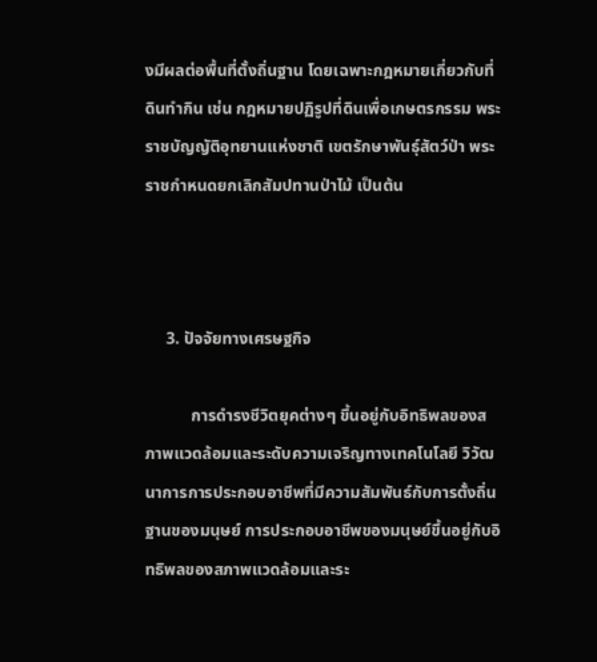งมีผลต่อพื้นที่ตั้งถิ่นฐาน โดยเฉพาะกฎหมายเกี่ยวกับที่ดินทำกิน เช่น กฎหมายปฏิรูปที่ดินเพื่อเกษตรกรรม พระราชบัญญัติอุทยานแห่งชาติ เขตรักษาพันธุ์สัตว์ป่า พระราชกำหนดยกเลิกสัมปทานป่าไม้ เป็นต้น



     3. ปัจจัยทางเศรษฐกิจ

           การดำรงชีวิตยุคต่างๆ ขึ้นอยู่กับอิทธิพลของสภาพแวดล้อมและระดับความเจริญทางเทคโนโลยี วิวัฒนาการการประกอบอาชีพที่มีความสัมพันธ์กับการตั้งถิ่นฐานของมนุษย์ การประกอบอาชีพของมนุษย์ขึ้นอยู่กับอิทธิพลของสภาพแวดล้อมและระ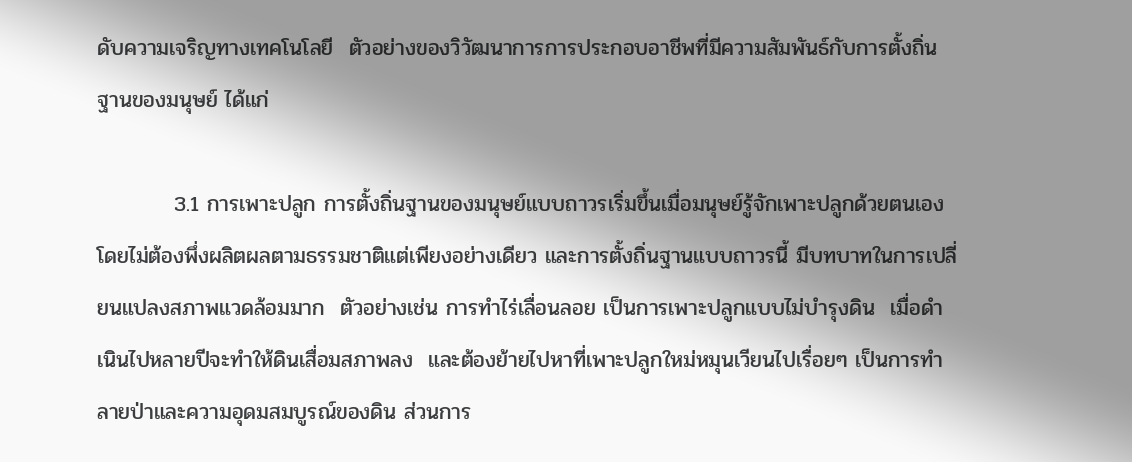ดับความเจริญทางเทคโนโลยี  ตัวอย่างของวิวัฒนาการการประกอบอาชีพที่มีความสัมพันธ์กับการตั้งถิ่นฐานของมนุษย์ ได้แก่

          3.1 การเพาะปลูก การตั้งถิ่นฐานของมนุษย์แบบถาวรเริ่มขึ้นเมื่อมนุษย์รู้จักเพาะปลูกด้วยตนเอง โดยไม่ต้องพึ่งผลิตผลตามธรรมชาติแต่เพียงอย่างเดียว และการตั้งถิ่นฐานแบบถาวรนี้ มีบทบาทในการเปลี่ยนแปลงสภาพแวดล้อมมาก  ตัวอย่างเช่น การทำไร่เลื่อนลอย เป็นการเพาะปลูกแบบไม่บำรุงดิน  เมื่อดำเนินไปหลายปีจะทำให้ดินเสื่อมสภาพลง  และต้องย้ายไปหาที่เพาะปลูกใหม่หมุนเวียนไปเรื่อยๆ เป็นการทำลายป่าและความอุดมสมบูรณ์ของดิน ส่วนการ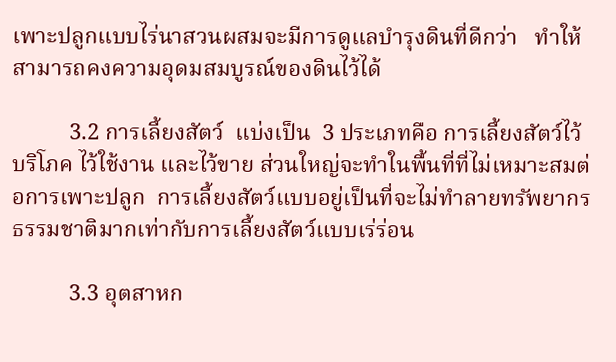เพาะปลูกแบบไร่นาสวนผสมจะมีการดูแลบำรุงดินที่ดีกว่า   ทำให้สามารถคงความอุดมสมบูรณ์ของดินไว้ได้

          3.2 การเลี้ยงสัตว์  แบ่งเป็น  3 ประเภทคือ การเลี้ยงสัตว์ไว้บริโภค ไว้ใช้งาน และไว้ขาย ส่วนใหญ่จะทำในพื้นที่ที่ไม่เหมาะสมต่อการเพาะปลูก  การเลี้ยงสัตว์แบบอยู่เป็นที่จะไม่ทำลายทรัพยากรธรรมชาติมากเท่ากับการเลี้ยงสัตว์แบบเร่ร่อน

          3.3 อุตสาหก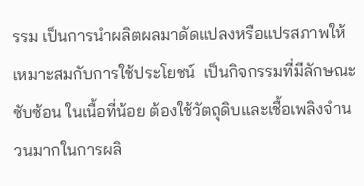รรม เป็นการนำผลิตผลมาดัดแปลงหรือแปรสภาพให้เหมาะสมกับการใช้ประโยชน์  เป็นกิจกรรมที่มีลักษณะซับซ้อน ในเนื้อที่น้อย ต้องใช้วัตถุดิบและเชื้อเพลิงจำนวนมากในการผลิ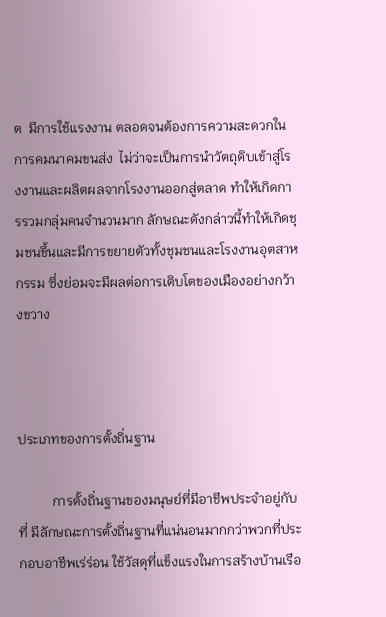ต  มีการใช้แรงงาน ตลอดจนต้องการความสะดวกในการคมนาคมขนส่ง  ไม่ว่าจะเป็นการนำวัตถุดิบเข้าสู่โรงงานและผลิตผลจากโรงงานออกสู่ตลาด ทำให้เกิดการรวมกลุ่มคนจำนวนมาก ลักษณะดังกล่าวนี้ทำให้เกิดชุมชนขึ้นและมีการขยายตัวทั้งชุมชนและโรงงานอุตสาหกรรม ซึ่งย่อมจะมีผลต่อการเติบโตของเมืองอย่างกว้างขวาง



ประเภทของการตั้งถิ่นฐาน

          การตั้งถิ่นฐานของมนุษย์ที่มีอาชีพประจำอยู่กับที่ มีลักษณะการตั้งถิ่นฐานที่แน่นอนมากกว่าพวกที่ประกอบอาชีพเร่ร่อน ใช้วัสดุที่แข็งแรงในการสร้างบ้านเรือ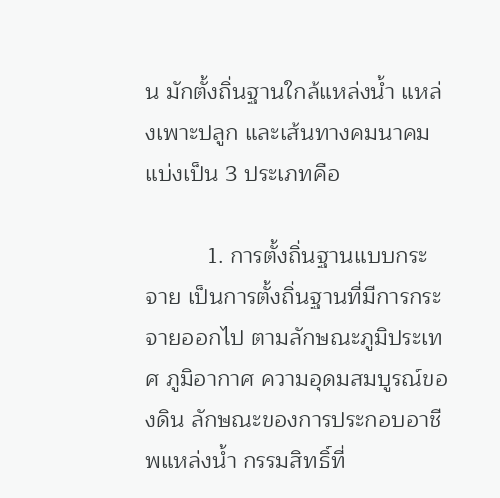น มักตั้งถิ่นฐานใกล้แหล่งน้ำ แหล่งเพาะปลูก และเส้นทางคมนาคม แบ่งเป็น 3 ประเภทคือ

          1. การตั้งถิ่นฐานแบบกระจาย เป็นการตั้งถิ่นฐานที่มีการกระจายออกไป ตามลักษณะภูมิประเทศ ภูมิอากาศ ความอุดมสมบูรณ์ของดิน ลักษณะของการประกอบอาชีพแหล่งน้ำ กรรมสิทธิ์ที่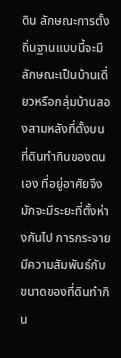ดิน ลักษณะการตั้งถิ่นฐานแบบนี้จะมีลักษณะเป็นบ้านเดี่ยวหรือกลุ่มบ้านสองสามหลังที่ตั้งบนที่ดินทำกินของตนเอง ที่อยู่อาศัยจึงมักจะมีระยะที่ตั้งห่างกันไป การกระจายมีความสัมพันธ์กับขนาดของที่ดินทำกิน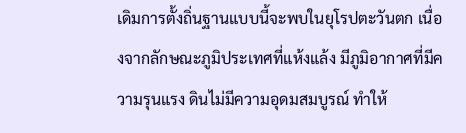เดิมการตั้งถิ่นฐานแบบนี้จะพบในยุโรปตะวันตก เนื่องจากลักษณะภูมิประเทศที่แห้งแล้ง มีภูมิอากาศที่มีความรุนแรง ดินไม่มีความอุดมสมบูรณ์ ทำให้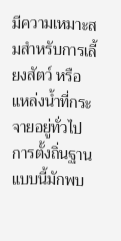มีความเหมาะสมสำหรับการเลี้ยงสัตว์ หรือแหล่งน้ำที่กระจายอยู่ทั่วไป การตั้งถิ่นฐานแบบนี้มักพบ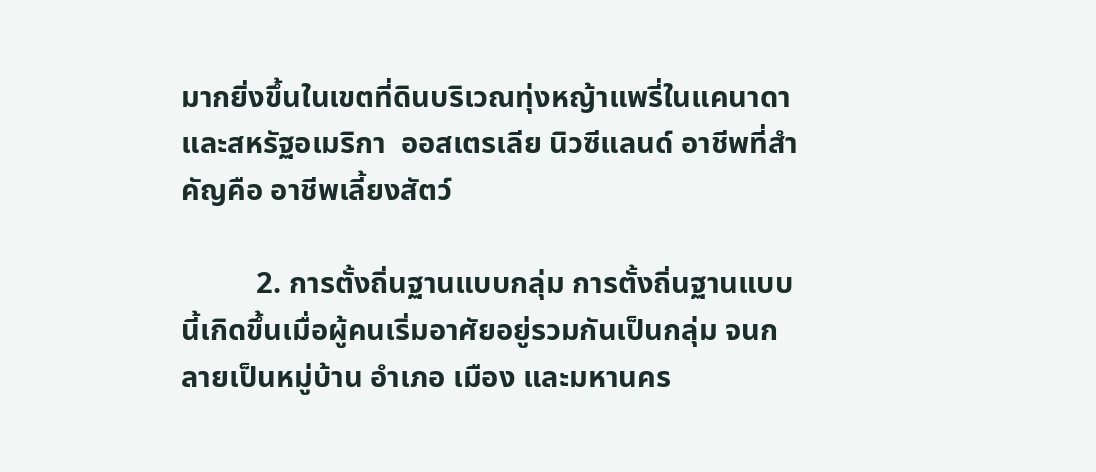มากยิ่งขึ้นในเขตที่ดินบริเวณทุ่งหญ้าแพรี่ในแคนาดาและสหรัฐอเมริกา  ออสเตรเลีย นิวซีแลนด์ อาชีพที่สำคัญคือ อาชีพเลี้ยงสัตว์

          2. การตั้งถิ่นฐานแบบกลุ่ม การตั้งถิ่นฐานแบบนี้เกิดขึ้นเมื่อผู้คนเริ่มอาศัยอยู่รวมกันเป็นกลุ่ม จนกลายเป็นหมู่บ้าน อำเภอ เมือง และมหานคร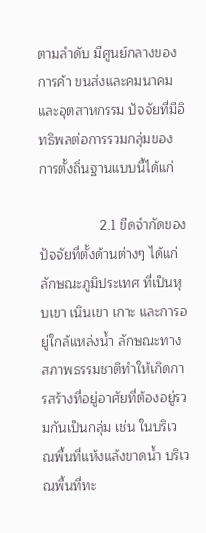ตามลำดับ มีศูนย์กลางของการค้า ขนส่งและคมนาคม และอุตสาหกรรม ปัจจัยที่มีอิทธิพลต่อการรวมกลุ่มของการตั้งถิ่นฐานแบบนี้ได้แก่

                2.1 ขีดจำกัดของปัจจัยที่ตั้งด้านต่างๆ ได้แก่ ลักษณะภูมิประเทศ ที่เป็นหุบเขา เนินเขา เกาะ และการอยู่ใกล้แหล่งน้ำ ลักษณะทางสภาพธรรมชาติทำให้เกิดการสร้างที่อยู่อาศัยที่ต้องอยู่รวมกันเป็นกลุ่ม เช่น ในบริเวณพื้นที่แห้งแล้งขาดน้ำ บริเวณพื้นที่ทะ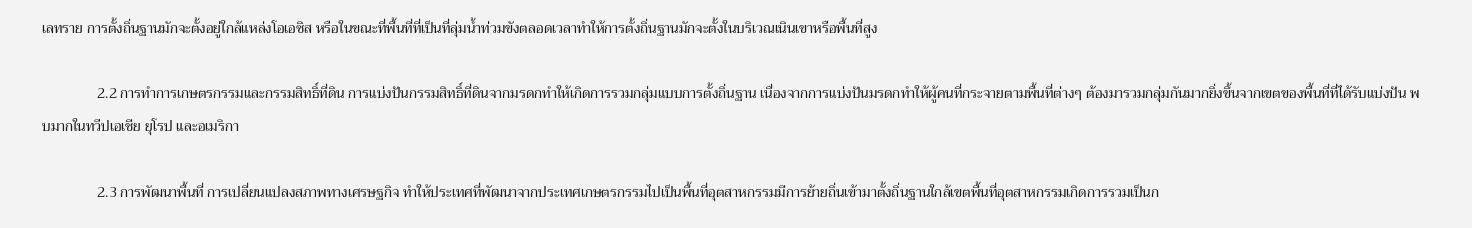เลทราย การตั้งถิ่นฐานมักจะตั้งอยู่ใกล้แหล่งโอเอซิส หรือในขณะที่พื้นที่ที่เป็นที่ลุ่มน้ำท่วมขังตลอดเวลาทำให้การตั้งถิ่นฐานมักจะตั้งในบริเวณเนินเขาหรือพื้นที่สูง

               2.2 การทำการเกษตรกรรมและกรรมสิทธิ์ที่ดิน การแบ่งปันกรรมสิทธิ์ที่ดินจากมรดกทำให้เกิดการรวมกลุ่มแบบการตั้งถิ่นฐาน เนื่องจากการแบ่งปันมรดกทำให้ผู้คนที่กระจายตามพื้นที่ต่างๆ ต้องมารวมกลุ่มกันมากยิ่งขึ้นจากเขตของพื้นที่ที่ได้รับแบ่งปัน พบมากในทวีปเอเชีย ยุโรป และอเมริกา

               2.3 การพัฒนาพื้นที่ การเปลี่ยนแปลงสภาพทางเศรษฐกิจ ทำให้ประเทศที่พัฒนาจากประเทศเกษตรกรรมไปเป็นพื้นที่อุตสาหกรรมมีการย้ายถิ่นเข้ามาตั้งถิ่นฐานใกล้เขตพื้นที่อุตสาหกรรมเกิดการรวมเป็นก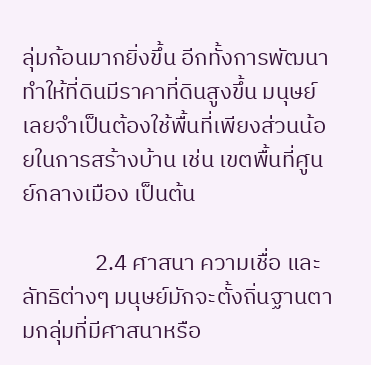ลุ่มก้อนมากยิ่งขึ้น อีกทั้งการพัฒนาทำให้ที่ดินมีราคาที่ดินสูงขึ้น มนุษย์เลยจำเป็นต้องใช้พื้นที่เพียงส่วนน้อยในการสร้างบ้าน เช่น เขตพื้นที่ศูนย์กลางเมือง เป็นต้น

              2.4 ศาสนา ความเชื่อ และลัทธิต่างๆ มนุษย์มักจะตั้งถิ่นฐานตามกลุ่มที่มีศาสนาหรือ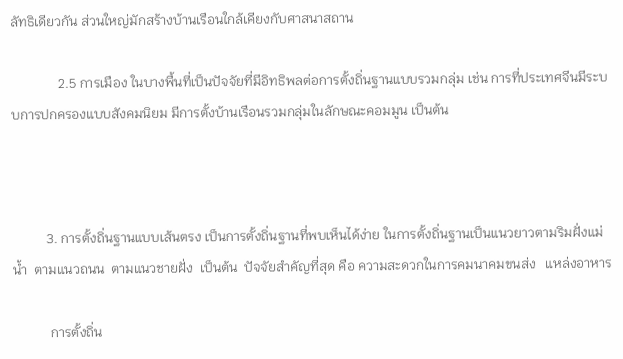ลัทธิเดียวกัน ส่วนใหญ่มักสร้างบ้านเรือนใกล้เคียงกับศาสนาสถาน

              2.5 การเมือง ในบางพื้นที่เป็นปัจจัยที่มีอิทธิพลต่อการตั้งถิ่นฐานแบบรวมกลุ่ม เช่น การที่ประเทศจีนมีระบบการปกครองแบบสังคมนิยม มีการตั้งบ้านเรือนรวมกลุ่มในลักษณะคอมมูน เป็นต้น



          3. การตั้งถิ่นฐานแบบเส้นตรง เป็นการตั้งถิ่นฐานที่พบเห็นได้ง่าย ในการตั้งถิ่นฐานเป็นแนวยาวตามริมฝั่งแม่น้ำ  ตามแนวถนน  ตามแนวชายฝั่ง  เป็นต้น  ปัจจัยสำคัญที่สุด คือ ความสะดวกในการคมนาคมขนส่ง   แหล่งอาหาร

           การตั้งถิ่น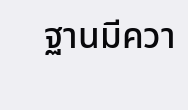ฐานมีควา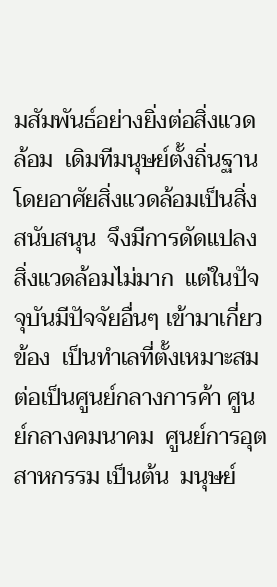มสัมพันธ์อย่างยิ่งต่อสิ่งแวดล้อม  เดิมทีมนุษย์ตั้งถิ่นฐานโดยอาศัยสิ่งแวดล้อมเป็นสิ่งสนับสนุน  จึงมีการดัดแปลงสิ่งแวดล้อมไม่มาก  แต่ในปัจจุบันมีปัจจัยอื่นๆ เข้ามาเกี่ยวข้อง  เป็นทำเลที่ตั้งเหมาะสมต่อเป็นศูนย์กลางการค้า ศูนย์กลางคมนาคม  ศูนย์การอุตสาหกรรม เป็นต้น  มนุษย์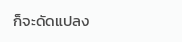ก็จะดัดแปลง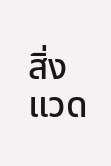สิ่งแวด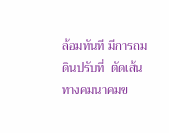ล้อมทันที มีการถมดินปรับที่  ตัดเส้นทางคมนาคมข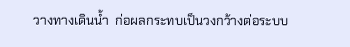วางทางเดินน้ำ  ก่อผลกระทบเป็นวงกว้างต่อระบบ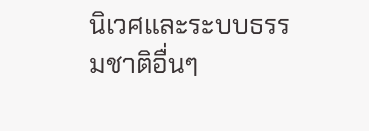นิเวศและระบบธรรมชาติอื่นๆ